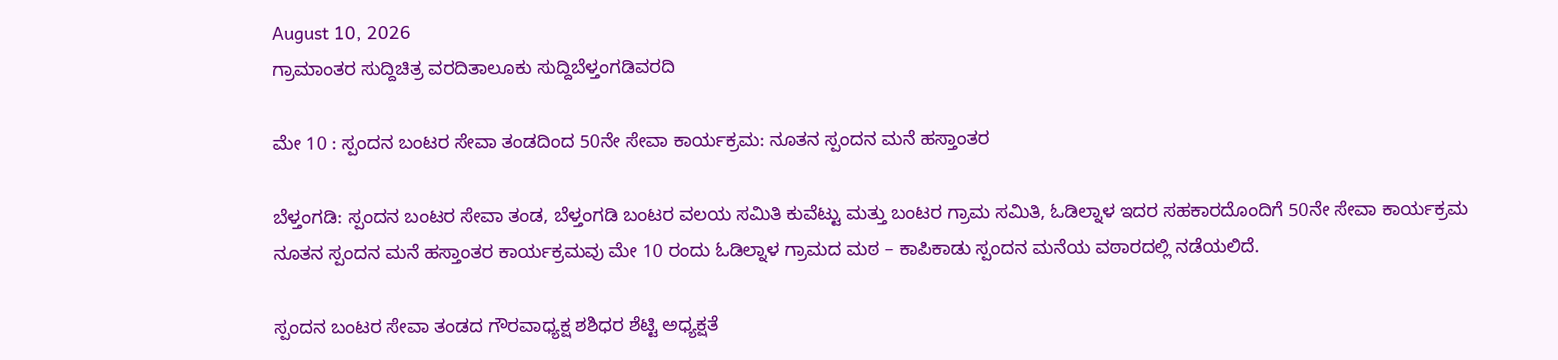August 10, 2026
ಗ್ರಾಮಾಂತರ ಸುದ್ದಿಚಿತ್ರ ವರದಿತಾಲೂಕು ಸುದ್ದಿಬೆಳ್ತಂಗಡಿವರದಿ

ಮೇ 10 : ಸ್ಪಂದನ ಬಂಟರ ಸೇವಾ ತಂಡದಿಂದ 50ನೇ ಸೇವಾ ಕಾರ್ಯಕ್ರಮ: ನೂತನ ಸ್ಪಂದನ ಮನೆ ಹಸ್ತಾಂತರ

ಬೆಳ್ತಂಗಡಿ: ಸ್ಪಂದನ ಬಂಟರ ಸೇವಾ ತಂಡ, ಬೆಳ್ತಂಗಡಿ ಬಂಟರ ವಲಯ ಸಮಿತಿ ಕುವೆಟ್ಟು ಮತ್ತು ಬಂಟರ ಗ್ರಾಮ ಸಮಿತಿ, ಓಡಿಲ್ನಾಳ ಇದರ ಸಹಕಾರದೊಂದಿಗೆ 50ನೇ ಸೇವಾ ಕಾರ್ಯಕ್ರಮ ನೂತನ ಸ್ಪಂದನ ಮನೆ ಹಸ್ತಾಂತರ ಕಾರ್ಯಕ್ರಮವು ಮೇ 10 ರಂದು ಓಡಿಲ್ನಾಳ ಗ್ರಾಮದ ಮಠ – ಕಾಪಿಕಾಡು ಸ್ಪಂದನ ಮನೆಯ ವಠಾರದಲ್ಲಿ ನಡೆಯಲಿದೆ.

ಸ್ಪಂದನ ಬಂಟರ ಸೇವಾ ತಂಡದ ಗೌರವಾಧ್ಯಕ್ಷ ಶಶಿಧರ ಶೆಟ್ಟಿ ಅಧ್ಯಕ್ಷತೆ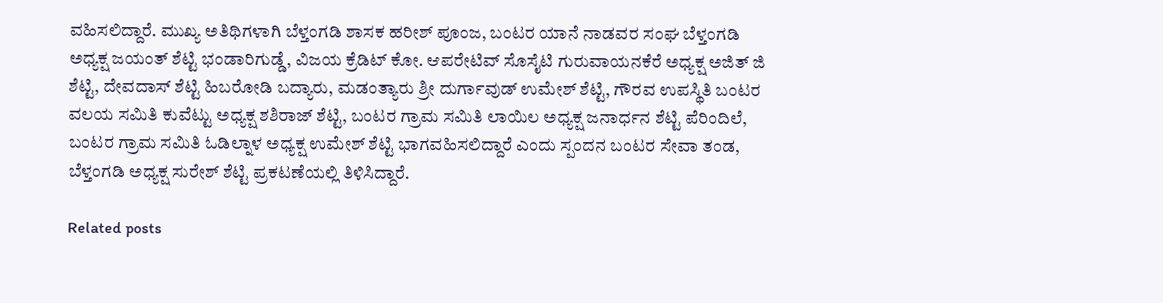ವಹಿಸಲಿದ್ದಾರೆ. ಮುಖ್ಯ ಅತಿಥಿಗಳಾಗಿ ಬೆಳ್ತಂಗಡಿ ಶಾಸಕ ಹರೀಶ್ ಪೂಂಜ, ಬಂಟರ ಯಾನೆ ನಾಡವರ ಸಂಘ ಬೆಳ್ತಂಗಡಿ ಅಧ್ಯಕ್ಷ ಜಯಂತ್ ಶೆಟ್ಟಿ ಭಂಡಾರಿಗುಡ್ಡೆ, ವಿಜಯ ಕ್ರೆಡಿಟ್ ಕೋ. ಆಪರೇಟಿವ್ ಸೊಸೈಟಿ ಗುರುವಾಯನಕೆರೆ ಅಧ್ಯಕ್ಷ ಅಜಿತ್ ಜಿ ಶೆಟ್ಟಿ, ದೇವದಾಸ್ ಶೆಟ್ಟಿ ಹಿಬರೋಡಿ ಬದ್ಯಾರು, ಮಡಂತ್ಯಾರು ಶ್ರೀ ದುರ್ಗಾವುಡ್ ಉಮೇಶ್ ಶೆಟ್ಟಿ, ಗೌರವ ಉಪಸ್ಥಿತಿ ಬಂಟರ ವಲಯ ಸಮಿತಿ ಕುವೆಟ್ಟು ಅಧ್ಯಕ್ಷ ಶಶಿರಾಜ್ ಶೆಟ್ಟಿ, ಬಂಟರ ಗ್ರಾಮ ಸಮಿತಿ ಲಾಯಿಲ ಅಧ್ಯಕ್ಷ ಜನಾರ್ಧನ ಶೆಟ್ಟಿ ಪೆರಿಂದಿಲೆ, ಬಂಟರ ಗ್ರಾಮ ಸಮಿತಿ ಓಡಿಲ್ನಾಳ ಅಧ್ಯಕ್ಷ ಉಮೇಶ್ ಶೆಟ್ಟಿ ಭಾಗವಹಿಸಲಿದ್ದಾರೆ ಎಂದು ಸ್ಪಂದನ ಬಂಟರ ಸೇವಾ ತಂಡ, ಬೆಳ್ತಂಗಡಿ ಅಧ್ಯಕ್ಷ ಸುರೇಶ್ ಶೆಟ್ಟಿ ಪ್ರಕಟಣೆಯಲ್ಲಿ ತಿಳಿಸಿದ್ದಾರೆ.

Related posts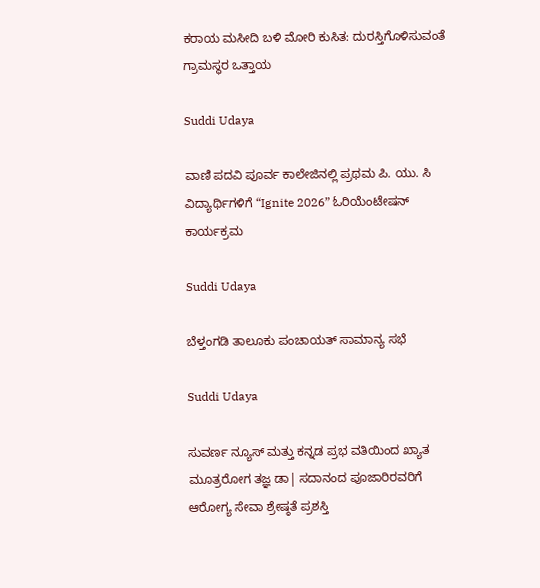ಕರಾಯ ಮಸೀದಿ ಬಳಿ ಮೋರಿ ಕುಸಿತ: ದುರಸ್ತಿಗೊಳಿಸುವಂತೆ ಗ್ರಾಮಸ್ಥರ ಒತ್ತಾಯ

Suddi Udaya

ವಾಣಿ ಪದವಿ ಪೂರ್ವ ಕಾಲೇಜಿನಲ್ಲಿ ಪ್ರಥಮ ಪಿ. ಯು. ಸಿ ವಿದ್ಯಾರ್ಥಿಗಳಿಗೆ “Ignite 2026” ಓರಿಯೆಂಟೇಷನ್ ಕಾರ್ಯಕ್ರಮ

Suddi Udaya

ಬೆಳ್ತಂಗಡಿ ತಾಲೂಕು ಪಂಚಾಯತ್ ಸಾಮಾನ್ಯ ಸಭೆ

Suddi Udaya

ಸುವರ್ಣ ನ್ಯೂಸ್ ಮತ್ತು ಕನ್ನಡ ಪ್ರಭ ವತಿಯಿಂದ ಖ್ಯಾತ ಮೂತ್ರರೋಗ ತಜ್ಞ ಡಾ| ಸದಾನಂದ ಪೂಜಾರಿರವರಿಗೆ ಆರೋಗ್ಯ ಸೇವಾ ಶ್ರೇಷ್ಠತೆ ಪ್ರಶಸ್ತಿ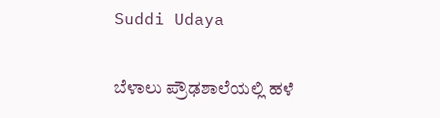Suddi Udaya

ಬೆಳಾಲು ಪ್ರೌಢಶಾಲೆಯಲ್ಲಿ ಹಳೆ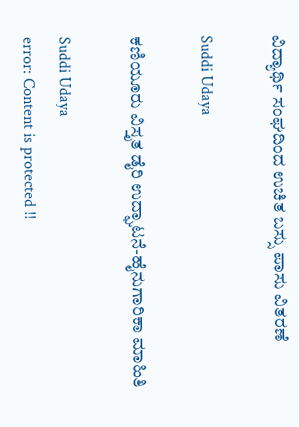ವಿದ್ಯಾರ್ಥಿ ಸಂಘದಿಂದ ಉಚಿತ ಬಸ್ಸು ಪಾಸು ವಿತರಣೆ

Suddi Udaya

ಕಣಿಯೂರು ವಿಸ್ತೃತ ಡೈರಿ ಉದ್ಘಾಟನೆ-ಹೈನುಗಾರಿಕಾ ಮಾಹಿತಿ

Suddi Udaya
error: Content is protected !!